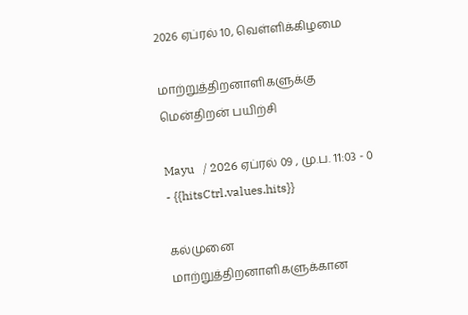2026 ஏப்ரல் 10, வெள்ளிக்கிழமை

மாற்றுத்திறனாளிகளுக்கு மென்திறன் பயிற்சி

Mayu   / 2026 ஏப்ரல் 09 , மு.ப. 11:03 - 0     - {{hitsCtrl.values.hits}}

கல்முனை மாற்றுத்திறனாளிகளுக்கான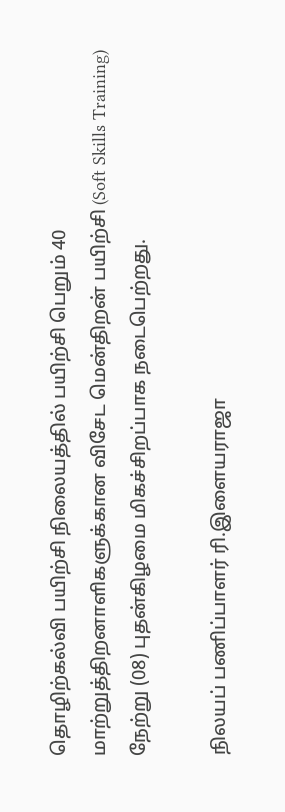தொழிற்கல்வி பயிற்சி நிலையத்தில் பயிற்சி பெறும் 40 மாற்றுத்திறனாளிகளுக்கான விசேட மென்திறன் பயிற்சி (Soft Skills Training) நேற்று (08) புதன்கிழமை மிகச்சிறப்பாக நடைபெற்றது.

நிலயப் பணிப்பாளர் ரி.இளையராஜா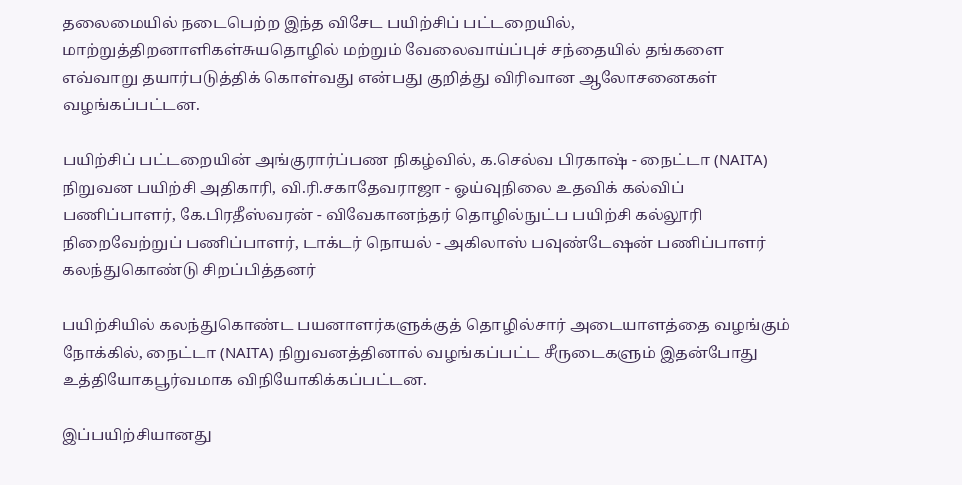தலைமையில் நடைபெற்ற இந்த விசேட பயிற்சிப் பட்டறையில், மாற்றுத்திறனாளிகள்சுயதொழில் மற்றும் வேலைவாய்ப்புச் சந்தையில் தங்களை எவ்வாறு தயார்படுத்திக் கொள்வது என்பது குறித்து விரிவான ஆலோசனைகள் வழங்கப்பட்டன.

பயிற்சிப் பட்டறையின் அங்குரார்ப்பண நிகழ்வில், க.செல்வ பிரகாஷ் - நைட்டா (NAITA) நிறுவன பயிற்சி அதிகாரி, வி.ரி.சகாதேவராஜா - ஓய்வுநிலை உதவிக் கல்விப் பணிப்பாளர், கே.பிரதீஸ்வரன் - விவேகானந்தர் தொழில்நுட்ப பயிற்சி கல்லூரி நிறைவேற்றுப் பணிப்பாளர், டாக்டர் நொயல் - அகிலாஸ் பவுண்டேஷன் பணிப்பாளர்  கலந்துகொண்டு சிறப்பித்தனர்

பயிற்சியில் கலந்துகொண்ட பயனாளர்களுக்குத் தொழில்சார் அடையாளத்தை வழங்கும் நோக்கில், நைட்டா (NAITA) நிறுவனத்தினால் வழங்கப்பட்ட சீருடைகளும் இதன்போது உத்தியோகபூர்வமாக விநியோகிக்கப்பட்டன.

இப்பயிற்சியானது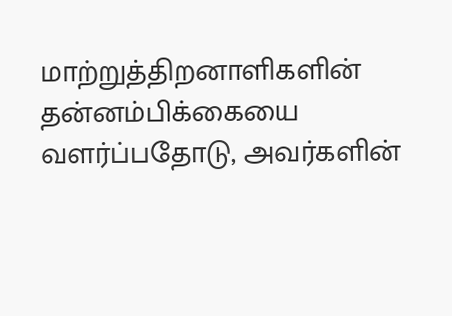மாற்றுத்திறனாளிகளின் தன்னம்பிக்கையை வளர்ப்பதோடு, அவர்களின்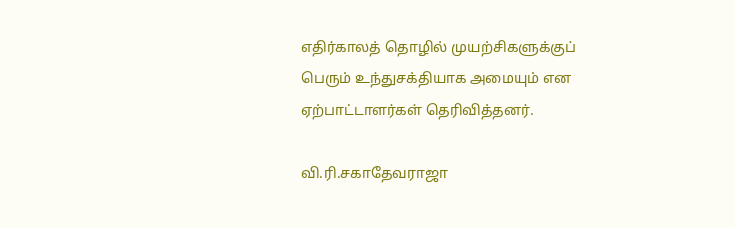எதிர்காலத் தொழில் முயற்சிகளுக்குப் பெரும் உந்துசக்தியாக அமையும் என ஏற்பாட்டாளர்கள் தெரிவித்தனர்.

வி.ரி.சகாதேவராஜா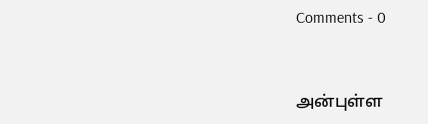Comments - 0


அன்புள்ள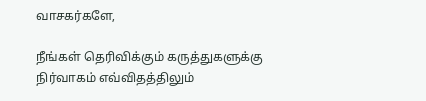வாசகர்களே,

நீங்கள் தெரிவிக்கும் கருத்துகளுக்கு நிர்வாகம் எவ்விதத்திலும்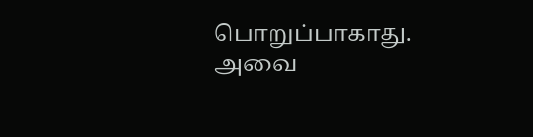பொறுப்பாகாது. அவை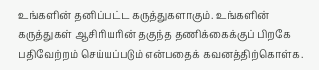உங்களின் தனிப்பட்ட கருத்துகளாகும். உங்களின் கருத்துகள் ஆசிரியரின் தகுந்த தணிக்கைக்குப் பிறகே பதிவேற்றம் செய்யப்படும் என்பதைக் கவனத்திற்கொள்க.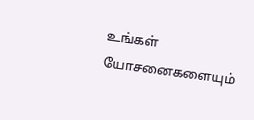உங்கள் யோசனைகளையும்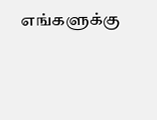எங்களுக்கு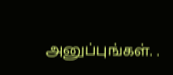அனுப்புங்கள். .